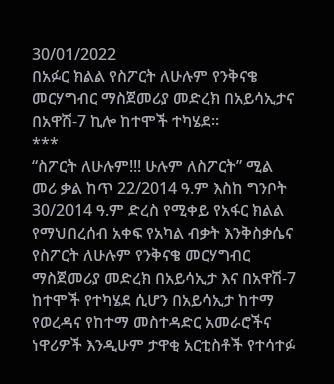30/01/2022
በአፉር ክልል የስፖርት ለሁሉም የንቅናቄ መርሃግብር ማስጀመሪያ መድረክ በአይሳኢታና በአዋሽ-7 ኪሎ ከተሞች ተካሄደ፡፡
***
“ስፖርት ለሁሉም!!! ሁሉም ለስፖርት” ሚል መሪ ቃል ከጥ 22/2014 ዓ.ም እስከ ግንቦት 30/2014 ዓ.ም ድረስ የሚቀይ የአፋር ክልል የማህበረሰብ አቀፍ የአካል ብቃት እንቅስቃሴና የስፖርት ለሁሉም የንቅናቄ መርሃግብር ማስጀመሪያ መድረክ በአይሳኢታ እና በአዋሽ-7 ከተሞች የተካሄደ ሲሆን በአይሳኢታ ከተማ የወረዳና የከተማ መስተዳድር አመራሮችና ነዋሪዎች እንዲሁም ታዋቂ አርቲስቶች የተሳተፉ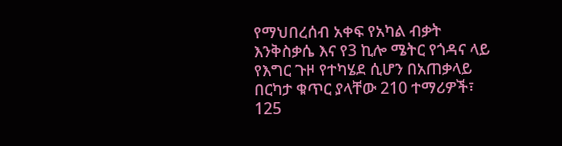የማህበረሰብ አቀፍ የአካል ብቃት እንቅስቃሴ እና የ3 ኪሎ ሜትር የጎዳና ላይ የእግር ጉዞ የተካሄደ ሲሆን በአጠቃላይ በርካታ ቁጥር ያላቸው 210 ተማሪዎች፣ 125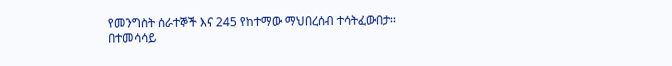የመንግስት ሰራተኞች እና 245 የከተማው ማህበረሰብ ተሳትፈውበታ፡፡
በተመሳሳይ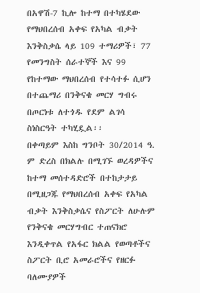በአዋሽ-7 ኪሎ ከተማ በተካሄደው የማህበረሰብ አቀፍ የአካል ብቃት እንቅስቃሴ ላይ 109 ተማሪዎች፣ 77 የመንግስት ሰራተኞች እና 99 የከተማው ማህበረሰብ የተሳተፉ ሲሆን በተጨማሪ በንቅናቄ መርሃ ግብሩ በጦርነቱ ለተጎዱ የደም ልገሳ ስነስርዓት ተካሂዷል፡፡
በቀጣይም እስከ ግንቦት 30/2014 ዓ. ም ድረስ በክልሉ በሚገኙ ወረዳዎችና ከተማ መሰተዳድሮች በተከታታይ በሚዘጋጁ የማህበረሰብ አቀፍ የአካል ብቃት እንቅስቃሴና የስፖርት ለሁሉም የንቅናቄ መርሃግብር ተጠናክሮ እንዲቀጥል የአፋር ክልል የወጣቶችና ስፖርት ቢሮ አመራሮችና የዘርፉ ባለሙያዎች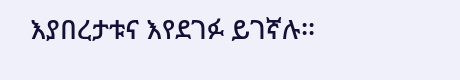እያበረታቱና እየደገፉ ይገኛሉ፡፡